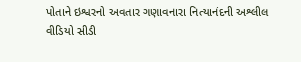પોતાને ઇશ્વરનો અવતાર ગણાવનારા નિત્યાનંદની અશ્લીલ વીડિયો સીડી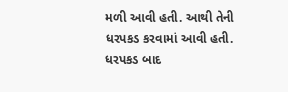મળી આવી હતી. આથી તેની ધરપકડ કરવામાં આવી હતી. ધરપકડ બાદ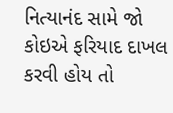નિત્યાનંદ સામે જો કોઇએ ફરિયાદ દાખલ કરવી હોય તો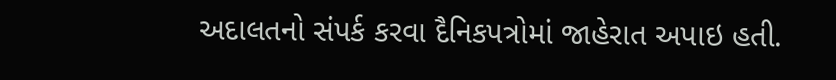અદાલતનો સંપર્ક કરવા દૈનિકપત્રોમાં જાહેરાત અપાઇ હતી.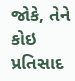જોકે, તેને કોઇ પ્રતિસાદ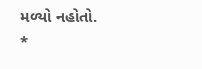મળ્યો નહોતો.
*